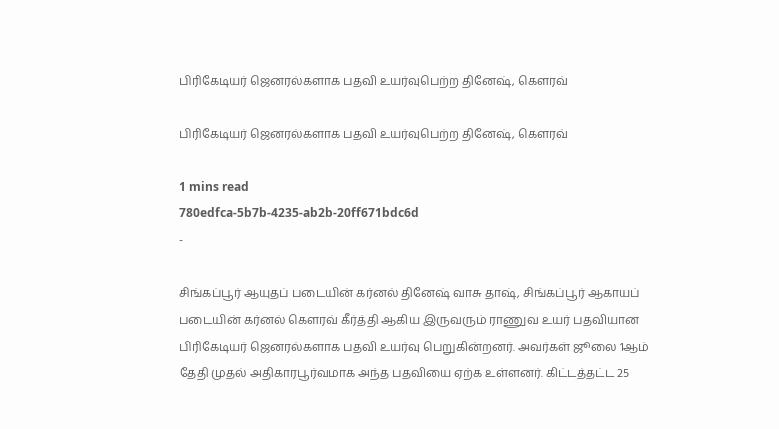பிரிகேடியர் ஜெனரல்களாக பதவி உயர்வுபெற்ற தினேஷ், கௌரவ்

பிரிகேடியர் ஜெனரல்களாக பதவி உயர்வுபெற்ற தினேஷ், கௌரவ்

1 mins read
780edfca-5b7b-4235-ab2b-20ff671bdc6d
-

சிங்கப்பூர் ஆயுதப் படையின் கர்னல் தினேஷ் வாசு தாஷ், சிங்கப்பூர் ஆகாயப் படையின் கர்னல் கௌரவ் கீர்த்தி ஆகிய இருவரும் ராணுவ உயர் பதவியான பிரிகேடியர் ஜெனரல்களாக பதவி உயர்வு பெறுகின்றனர். அவர்கள் ஜூலை 1ஆம் தேதி முதல் அதிகாரபூர்வமாக அந்த பதவியை ஏற்க உள்ளனர். கிட்டத்தட்ட 25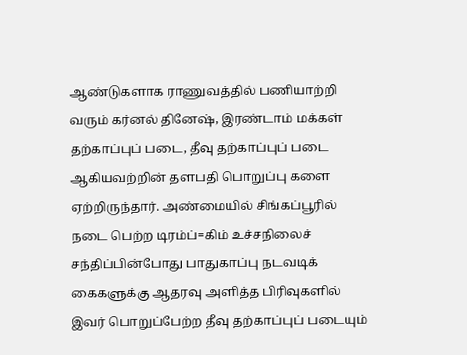ஆண்டுகளாக ராணுவத்தில் பணியாற்றி வரும் கர்னல் தினேஷ், இரண்டாம் மக்கள் தற்காப்புப் படை, தீவு தற்காப்புப் படை ஆகியவற்றின் தளபதி பொறுப்பு களை ஏற்றிருந்தார். அண்மையில் சிங்கப்பூரில் நடை பெற்ற டிரம்ப்=கிம் உச்சநிலைச் சந்திப்பின்போது பாதுகாப்பு நடவடிக் கைகளுக்கு ஆதரவு அளித்த பிரிவுகளில் இவர் பொறுப்பேற்ற தீவு தற்காப்புப் படையும்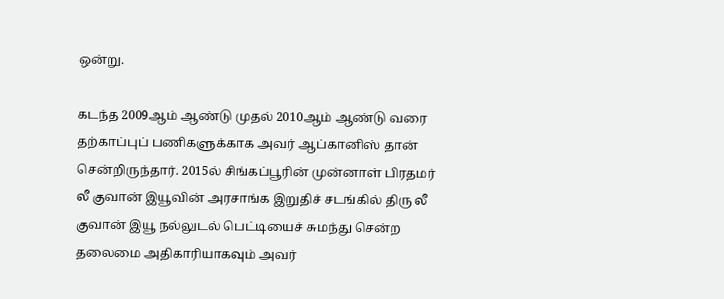ஒன்று.

கடந்த 2009ஆம் ஆண்டு முதல் 2010ஆம் ஆண்டு வரை தற்காப்புப் பணிகளுக்காக அவர் ஆப்கானிஸ் தான் சென்றிருந்தார். 2015ல் சிங்கப்பூரின் முன்னாள் பிரதமர் லீ குவான் இயூவின் அரசாங்க இறுதிச் சடங்கில் திரு லீ குவான் இயூ நல்லுடல் பெட்டியைச் சுமந்து சென்ற தலைமை அதிகாரியாகவும் அவர்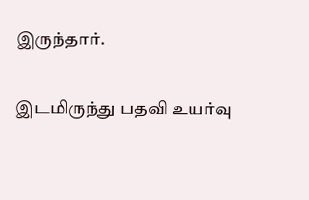இருந்தார்.

இடமிருந்து பதவி உயர்வு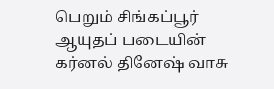பெறும் சிங்கப்பூர் ஆயுதப் படையின் கர்னல் தினேஷ் வாசு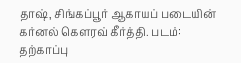தாஷ், சிங்கப்பூர் ஆகாயப் படையின் கர்னல் கௌரவ் கீர்த்தி. படம்: தற்காப்பு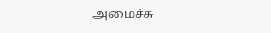அமைச்சு